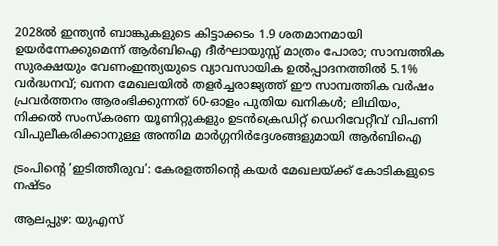2028ൽ ഇന്ത്യൻ ബാങ്കുകളുടെ കിട്ടാക്കടം 1.9 ശതമാനമായി ഉയർന്നേക്കുമെന്ന് ആർബിഐ ദീർഘായുസ്സ് മാത്രം പോരാ; സാമ്പത്തിക സുരക്ഷയും വേണംഇന്ത്യയുടെ വ്യാവസായിക ഉൽപ്പാദനത്തിൽ 5.1% വർദ്ധനവ്; ഖനന മേഖലയിൽ തളർച്ചരാജ്യത്ത് ഈ സാമ്പത്തിക വർഷം പ്രവർത്തനം ആരംഭിക്കുന്നത് 60-ഓളം പുതിയ ഖനികൾ; ലിഥിയം, നിക്കൽ സംസ്‌കരണ യൂണിറ്റുകളും ഉടൻക്രെഡിറ്റ് ഡെറിവേറ്റീവ് വിപണി വിപുലീകരിക്കാനുള്ള അന്തിമ മാർഗ്ഗനിർദ്ദേശങ്ങളുമായി ആർബിഐ

ട്രംപിന്റെ ‘ഇടിത്തീരുവ’: കേരളത്തിന്റെ കയർ മേഖലയ്ക്ക് കോടികളുടെ നഷ്ടം

ആലപ്പുഴ: യുഎസ്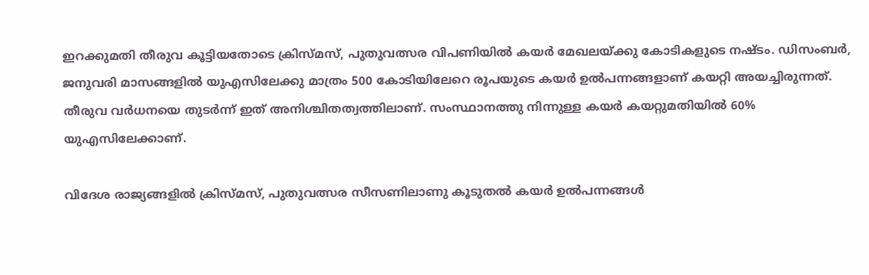ഇറക്കുമതി തീരുവ കൂട്ടിയതോടെ ക്രിസ്മസ്, പുതുവത്സര വിപണിയിൽ കയർ മേഖലയ്ക്കു കോടികളുടെ നഷ്ടം. ഡിസംബർ, ജനുവരി മാസങ്ങളിൽ യുഎസിലേക്കു മാത്രം 500 കോടിയിലേറെ രൂപയുടെ കയർ ഉൽപന്നങ്ങളാണ് കയറ്റി അയച്ചിരുന്നത്. തീരുവ വർധനയെ തുടർന്ന് ഇത് അനിശ്ചിതത്വത്തിലാണ്. സംസ്ഥാനത്തു നിന്നുള്ള കയർ കയറ്റുമതിയിൽ 60% യുഎസിലേക്കാണ്.

വിദേശ രാജ്യങ്ങളിൽ ക്രിസ്മസ്, പുതുവത്സര സീസണിലാണു കൂടുതൽ കയർ ഉൽപന്നങ്ങൾ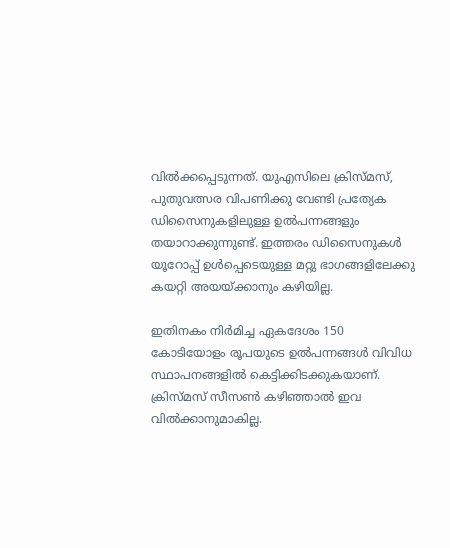വിൽക്കപ്പെടുന്നത്. യുഎസിലെ ക്രിസ്മസ്, പുതുവത്സര വിപണിക്കു വേണ്ടി പ്രത്യേക ഡിസൈനുകളിലുള്ള ഉൽപന്നങ്ങളും തയാറാക്കുന്നുണ്ട്. ഇത്തരം ഡിസൈനുകൾ യൂറോപ്പ് ഉൾപ്പെടെയുള്ള മറ്റു ഭാഗങ്ങളിലേക്കു കയറ്റി അയയ്ക്കാനും കഴിയില്ല.

ഇതിനകം നിർമിച്ച ഏകദേശം 150 കോടിയോളം രൂപയുടെ ഉൽപന്നങ്ങൾ വിവിധ സ്ഥാപനങ്ങളിൽ കെട്ടിക്കിടക്കുകയാണ്. ക്രിസ്മസ് സീസൺ കഴിഞ്ഞാൽ ഇവ വിൽക്കാനുമാകില്ല.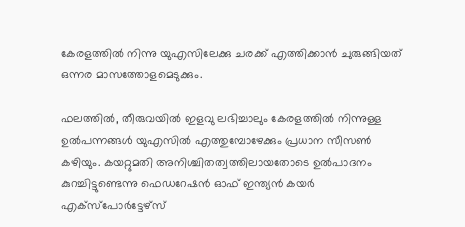കേരളത്തിൽ നിന്നു യുഎസിലേക്കു ചരക്ക് എത്തിക്കാൻ ചുരുങ്ങിയത് ഒന്നര മാസത്തോളമെടുക്കും.

ഫലത്തിൽ, തീരുവയിൽ ഇളവു ലഭിച്ചാലും കേരളത്തിൽ നിന്നുള്ള ഉൽപന്നങ്ങൾ യുഎസിൽ എത്തുമ്പോഴേക്കും പ്രധാന സീസൺ കഴിയും. കയറ്റുമതി അനിശ്ചിതത്വത്തിലായതോടെ ഉൽപാദനം കുറച്ചിട്ടുണ്ടെന്നു ഫെഡറേഷൻ ഓഫ് ഇന്ത്യൻ കയർ എക്സ്പോർട്ടേഴ്സ്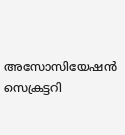അസോസിയേഷൻ സെക്രട്ടറി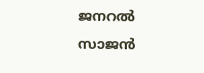ജനറൽ സാജൻ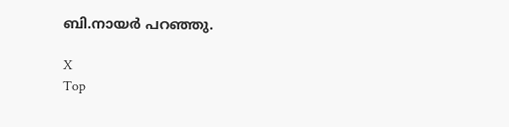ബി.നായർ പറഞ്ഞു.

X
Top